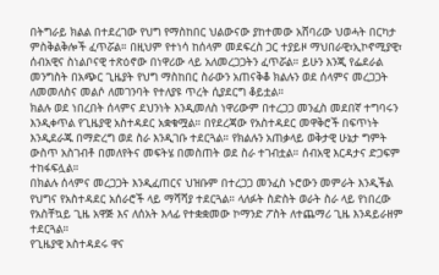በትግራይ ክልል በተደረገው የህግ የማስከበር ህልውናው ያከተመው አሸባሪው ህወሓት በርካታ ምስቅልቅሎች ፈጥሯል። በዚህም የተነሳ ከሰላም መደፍረስ ጋር ተያይዞ ማህበራዊ፣ኢኮኖሚያዊ፣ ሰብአዊና ስነልቦናዊ ተጽዕኖው በነዋሪው ላይ አለመረጋጋትን ፈጥሯል። ይሁን እንጂ የፌደራል መንግስት በአጭር ጊዜያት የህግ ማስከበር ስራውን አጠናቅቆ ክልሉን ወደ ሰላምና መረጋጋት ለመመለስና መልሶ ለመገንባት የተለያዩ ጥረት ሲያደርግ ቆይቷል።
ክልሉ ወደ ነበረበት ሰላምና ደህንነት እንዲመለስ ነዋሪውም በተረጋጋ መንፈስ መደበኛ ተግባሩን እንዲቀጥል የጊዜያዊ አስተዳደር አቋቁሟል። በየደረጃው የአስተዳደር መዋቅሮች በፍጥነት እንዲደራጁ በማድረግ ወደ ስራ እንዲገቡ ተደርጓል። የክልሉን አጠቃላይ ወቅታዊ ሁኔታ ግምት ውስጥ አስገብቶ በመለየትና መፍትሄ በመስጠት ወደ ስራ ተገብቷል። ሰብአዊ እርዳታና ድጋፍም ተከፋፍሏል።
በክልሉ ሰላምና መረጋጋት እንዲፈጠርና ህዝቡም በተረጋጋ መንፈስ ኑሮውን መምራት እንዲችል የህግና የአስተዳደር አሰራሮች ላይ ማሻሻያ ተደርጓል። ላለፉት ስድስት ወራት ስራ ላይ የነበረው የአስቸኳይ ጊዜ አዋጅ እና ለሰአት እላፊ የተቋቋመው ኮማንድ ፖስት ለተጨማሪ ጊዜ እንዳይራዘም ተደርጓል።
የጊዜያዊ አስተዳደሩ ዋና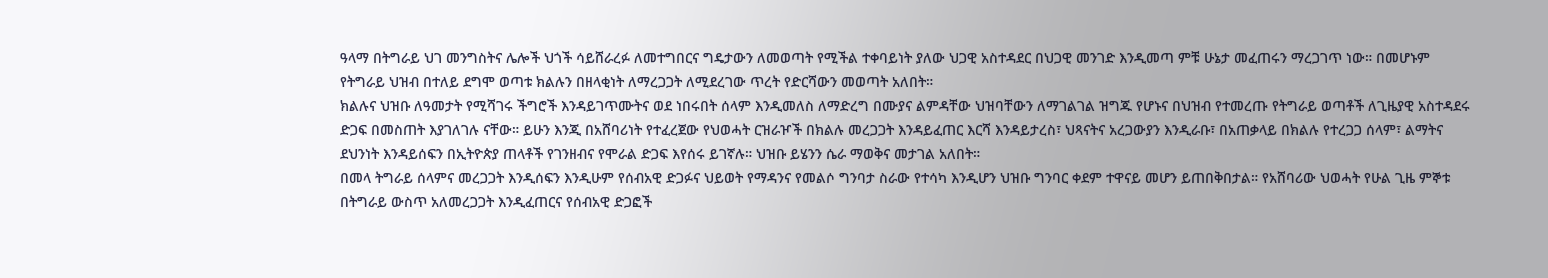ዓላማ በትግራይ ህገ መንግስትና ሌሎች ህጎች ሳይሸራረፉ ለመተግበርና ግዴታውን ለመወጣት የሚችል ተቀባይነት ያለው ህጋዊ አስተዳደር በህጋዊ መንገድ እንዲመጣ ምቹ ሁኔታ መፈጠሩን ማረጋገጥ ነው። በመሆኑም የትግራይ ህዝብ በተለይ ደግሞ ወጣቱ ክልሉን በዘላቂነት ለማረጋጋት ለሚደረገው ጥረት የድርሻውን መወጣት አለበት።
ክልሉና ህዝቡ ለዓመታት የሚሻገሩ ችግሮች እንዳይገጥሙትና ወደ ነበሩበት ሰላም እንዲመለስ ለማድረግ በሙያና ልምዳቸው ህዝባቸውን ለማገልገል ዝግጁ የሆኑና በህዝብ የተመረጡ የትግራይ ወጣቶች ለጊዜያዊ አስተዳደሩ ድጋፍ በመስጠት እያገለገሉ ናቸው። ይሁን እንጂ በአሸባሪነት የተፈረጀው የህወሓት ርዝራዦች በክልሉ መረጋጋት እንዳይፈጠር እርሻ እንዳይታረስ፣ ህጻናትና አረጋውያን እንዲራቡ፣ በአጠቃላይ በክልሉ የተረጋጋ ሰላም፣ ልማትና ደህንነት እንዳይሰፍን በኢትዮጵያ ጠላቶች የገንዘብና የሞራል ድጋፍ እየሰሩ ይገኛሉ። ህዝቡ ይሄንን ሴራ ማወቅና መታገል አለበት።
በመላ ትግራይ ሰላምና መረጋጋት እንዲሰፍን እንዲሁም የሰብአዊ ድጋፉና ህይወት የማዳንና የመልሶ ግንባታ ስራው የተሳካ እንዲሆን ህዝቡ ግንባር ቀደም ተዋናይ መሆን ይጠበቅበታል። የአሸባሪው ህወሓት የሁል ጊዜ ምኞቱ በትግራይ ውስጥ አለመረጋጋት እንዲፈጠርና የሰብአዊ ድጋፎች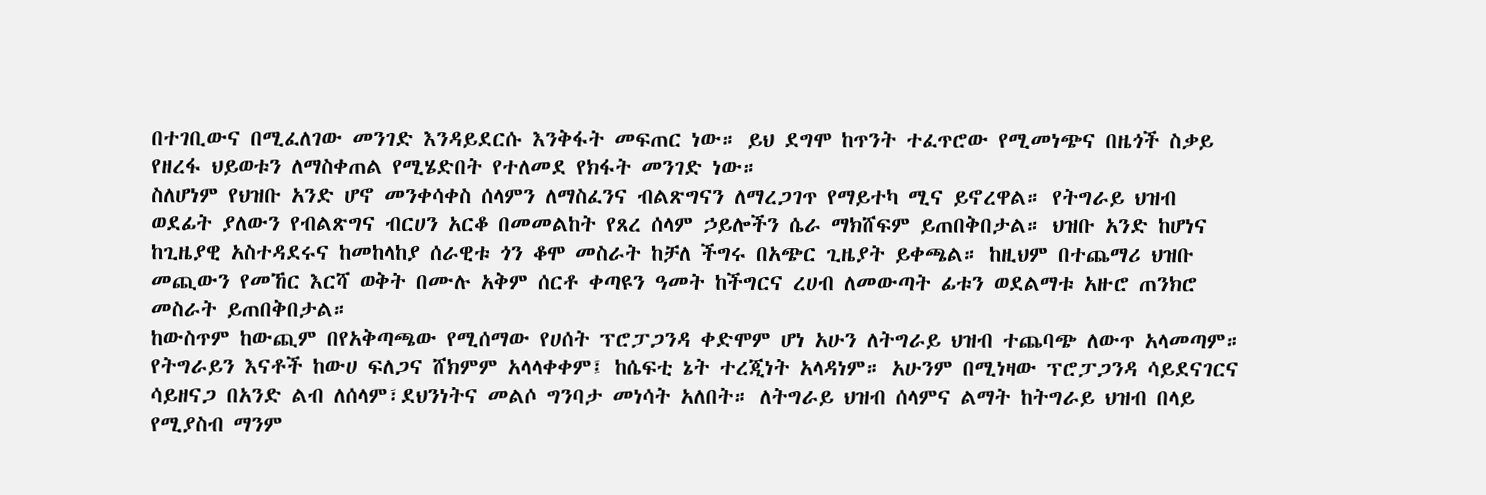በተገቢውና በሚፈለገው መንገድ እንዳይደርሱ እንቅፋት መፍጠር ነው። ይህ ደግሞ ከጥንት ተፈጥሮው የሚመነጭና በዜጎች ስቃይ የዘረፋ ህይወቱን ለማስቀጠል የሚሄድበት የተለመደ የክፋት መንገድ ነው።
ስለሆነም የህዝቡ አንድ ሆኖ መንቀሳቀስ ሰላምን ለማስፈንና ብልጽግናን ለማረጋገጥ የማይተካ ሚና ይኖረዋል። የትግራይ ህዝብ ወደፊት ያለውን የብልጽግና ብርሀን አርቆ በመመልከት የጸረ ሰላም ኃይሎችን ሴራ ማክሸፍም ይጠበቅበታል። ህዝቡ አንድ ከሆነና ከጊዜያዊ አስተዳደሩና ከመከላከያ ሰራዊቱ ጎን ቆሞ መስራት ከቻለ ችግሩ በአጭር ጊዜያት ይቀጫል። ከዚህም በተጨማሪ ህዝቡ መጪውን የመኸር እርሻ ወቅት በሙሉ አቅም ሰርቶ ቀጣዩን ዓመት ከችግርና ረሀብ ለመውጣት ፊቱን ወደልማቱ አዙሮ ጠንክሮ መስራት ይጠበቅበታል።
ከውስጥም ከውጪም በየአቅጣጫው የሚሰማው የሀሰት ፕሮፓጋንዳ ቀድሞም ሆነ አሁን ለትግራይ ህዝብ ተጨባጭ ለውጥ አላመጣም። የትግራይን እናቶች ከውሀ ፍለጋና ሸክምም አላላቀቀም፤ ከሴፍቲ ኔት ተረጂነት አላዳነም። አሁንም በሚነዛው ፕሮፓጋንዳ ሳይደናገርና ሳይዘናጋ በአንድ ልብ ለሰላም፣ደህንነትና መልሶ ግንባታ መነሳት አለበት። ለትግራይ ህዝብ ሰላምና ልማት ከትግራይ ህዝብ በላይ የሚያስብ ማንም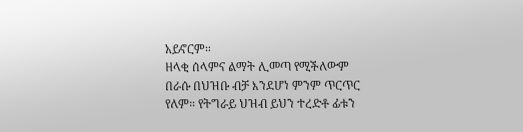አይኖርም።
ዘላቂ ሰላምና ልማት ሊመጣ የሚችለውም በራሱ በህዝቡ ብቻ እንደሆነ ምንም ጥርጥር የለም። የትግራይ ህዝብ ይህን ተረድቶ ፊቱን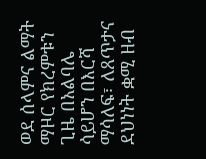ወደ ሰላምና ልማት ማዞር የክረምቱን ጊዜ በአልባሌ ሳይሆን በእርሻ ማሳለፍ፣ ለጸጥታና ደህነነት ቋሚ ዘብ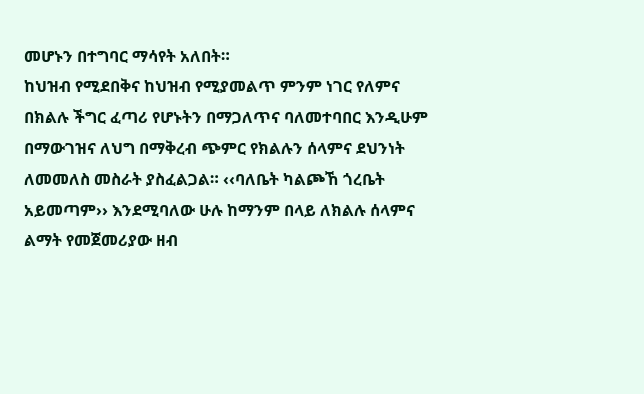መሆኑን በተግባር ማሳየት አለበት።
ከህዝብ የሚደበቅና ከህዝብ የሚያመልጥ ምንም ነገር የለምና በክልሉ ችግር ፈጣሪ የሆኑትን በማጋለጥና ባለመተባበር እንዲሁም በማውገዝና ለህግ በማቅረብ ጭምር የክልሉን ሰላምና ደህንነት ለመመለስ መስራት ያስፈልጋል። ‹‹ባለቤት ካልጮኸ ጎረቤት አይመጣም›› እንደሚባለው ሁሉ ከማንም በላይ ለክልሉ ሰላምና ልማት የመጀመሪያው ዘብ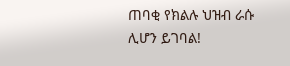ጠባቂ የክልሉ ህዝብ ራሱ ሊሆን ይገባል!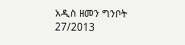አዲስ ዘመን ግንቦት 27/2013